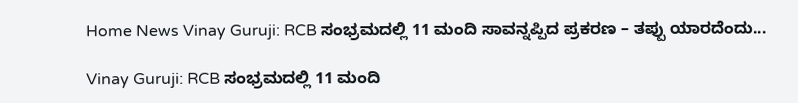Home News Vinay Guruji: RCB ಸಂಭ್ರಮದಲ್ಲಿ 11 ಮಂದಿ ಸಾವನ್ನಪ್ಪಿದ ಪ್ರಕರಣ – ತಪ್ಪು ಯಾರದೆಂದು...

Vinay Guruji: RCB ಸಂಭ್ರಮದಲ್ಲಿ 11 ಮಂದಿ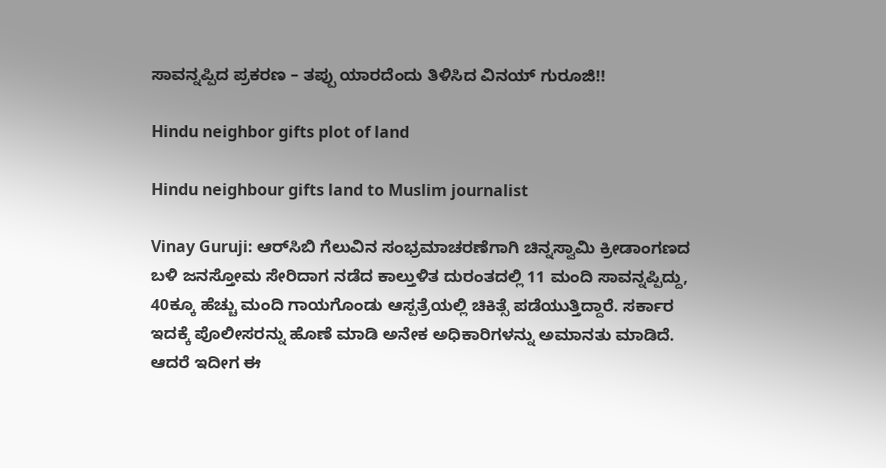ಸಾವನ್ನಪ್ಪಿದ ಪ್ರಕರಣ – ತಪ್ಪು ಯಾರದೆಂದು ತಿಳಿಸಿದ ವಿನಯ್ ಗುರೂಜಿ!!

Hindu neighbor gifts plot of land

Hindu neighbour gifts land to Muslim journalist

Vinay Guruji: ಆರ್‌ಸಿಬಿ ಗೆಲುವಿನ ಸಂಭ್ರಮಾಚರಣೆಗಾಗಿ ಚಿನ್ನಸ್ವಾಮಿ ಕ್ರೀಡಾಂಗಣದ ಬಳಿ ಜನಸ್ತೋಮ ಸೇರಿದಾಗ ನಡೆದ ಕಾಲ್ತುಳಿತ ದುರಂತದಲ್ಲಿ 11 ಮಂದಿ ಸಾವನ್ನಪ್ಪಿದ್ದು, 40ಕ್ಕೂ ಹೆಚ್ಚು ಮಂದಿ ಗಾಯಗೊಂಡು ಆಸ್ಪತ್ರೆಯಲ್ಲಿ ಚಿಕಿತ್ಸೆ ಪಡೆಯುತ್ತಿದ್ದಾರೆ. ಸರ್ಕಾರ ಇದಕ್ಕೆ ಪೊಲೀಸರನ್ನು ಹೊಣೆ ಮಾಡಿ ಅನೇಕ ಅಧಿಕಾರಿಗಳನ್ನು ಅಮಾನತು ಮಾಡಿದೆ. ಆದರೆ ಇದೀಗ ಈ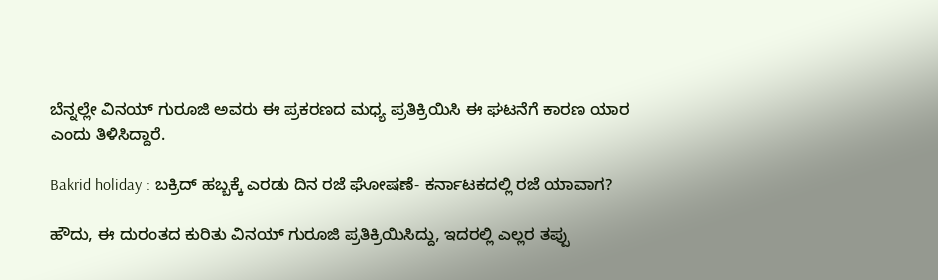ಬೆನ್ನಲ್ಲೇ ವಿನಯ್ ಗುರೂಜಿ ಅವರು ಈ ಪ್ರಕರಣದ ಮಧ್ಯ ಪ್ರತಿಕ್ರಿಯಿಸಿ ಈ ಘಟನೆಗೆ ಕಾರಣ ಯಾರ ಎಂದು ತಿಳಿಸಿದ್ದಾರೆ.

Bakrid holiday : ಬಕ್ರಿದ್ ಹಬ್ಬಕ್ಕೆ ಎರಡು ದಿನ ರಜೆ ಘೋಷಣೆ- ಕರ್ನಾಟಕದಲ್ಲಿ ರಜೆ ಯಾವಾಗ?

ಹೌದು, ಈ ದುರಂತದ ಕುರಿತು ವಿನಯ್‌ ಗುರೂಜಿ ಪ್ರತಿಕ್ರಿಯಿಸಿದ್ದು, ಇದರಲ್ಲಿ ಎಲ್ಲರ ತಪ್ಪು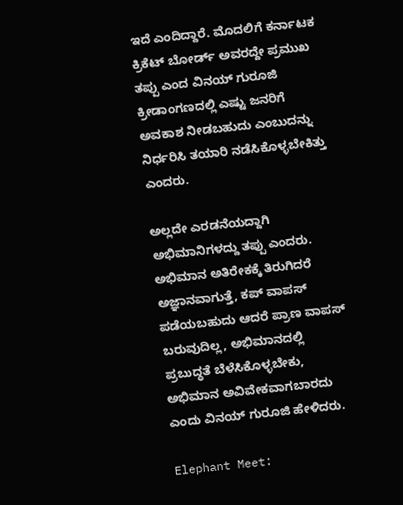ಇದೆ ಎಂದಿದ್ದಾರೆ. ಮೊದಲಿಗೆ ಕರ್ನಾಟಕ ಕ್ರಿಕೆಟ್‌ ಬೋರ್ಡ್‌ ಅವರದ್ದೇ ಪ್ರಮುಖ ತಪ್ಪು ಎಂದ ವಿನಯ್‌ ಗುರೂಜಿ ಕ್ರೀಡಾಂಗಣದಲ್ಲಿ ಎಷ್ಟು ಜನರಿಗೆ ಅವಕಾಶ ನೀಡಬಹುದು ಎಂಬುದನ್ನು ನಿರ್ಧರಿಸಿ ತಯಾರಿ ನಡೆಸಿಕೊಳ್ಳಬೇಕಿತ್ತು ಎಂದರು.

ಅಲ್ಲದೇ ಎರಡನೆಯದ್ದಾಗಿ ಅಭಿಮಾನಿಗಳದ್ದು ತಪ್ಪು ಎಂದರು. ಅಭಿಮಾನ ಅತಿರೇಕಕ್ಕೆ ತಿರುಗಿದರೆ ಅಜ್ಞಾನವಾಗುತ್ತೆ, ಕಪ್‌ ವಾಪಸ್‌ ಪಡೆಯಬಹುದು ಆದರೆ ಪ್ರಾಣ ವಾಪಸ್‌ ಬರುವುದಿಲ್ಲ, ಅಭಿಮಾನದಲ್ಲಿ ಪ್ರಬುದ್ಧತೆ ಬೆಳೆಸಿಕೊಳ್ಳಬೇಕು, ಅಭಿಮಾನ ಅವಿವೇಕವಾಗಬಾರದು ಎಂದು ವಿನಯ್‌ ಗುರೂಜಿ ಹೇಳಿದರು.

Elephant Meet: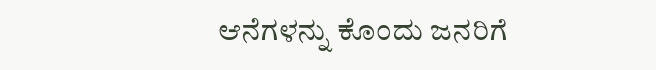ಆನೆಗಳನ್ನು ಕೊಂದು ಜನರಿಗೆ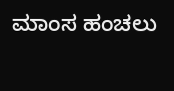ಮಾಂಸ ಹಂಚಲು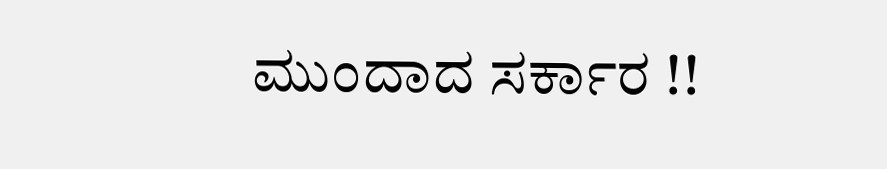ಮುಂದಾದ ಸರ್ಕಾರ !!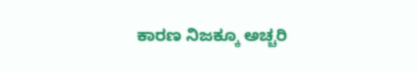ಕಾರಣ ನಿಜಕ್ಕೂ ಅಚ್ಚರಿ